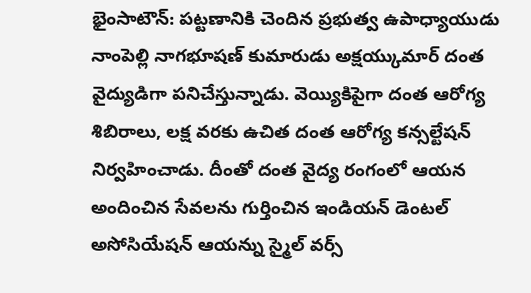భైంసాటౌన్: పట్టణానికి చెందిన ప్రభుత్వ ఉపాధ్యాయుడు నాంపెల్లి నాగభూషణ్ కుమారుడు అక్షయ్కుమార్ దంత వైద్యుడిగా పనిచేస్తున్నాడు. వెయ్యికిపైగా దంత ఆరోగ్య శిబిరాలు, లక్ష వరకు ఉచిత దంత ఆరోగ్య కన్సల్టేషన్ నిర్వహించాడు. దీంతో దంత వైద్య రంగంలో ఆయన అందించిన సేవలను గుర్తించిన ఇండియన్ డెంటల్ అసోసియేషన్ ఆయన్ను స్మైల్ వర్స్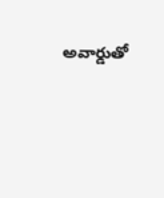అవార్డుతో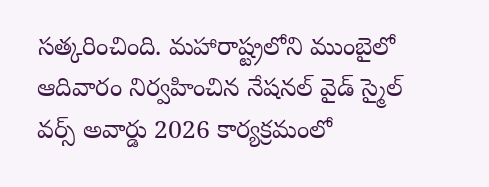సత్కరించింది. మహారాష్ట్రలోని ముంబైలో ఆదివారం నిర్వహించిన నేషనల్ వైడ్ స్మైల్ వర్స్ అవార్డు 2026 కార్యక్రమంలో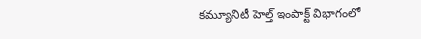కమ్యూనిటీ హెల్త్ ఇంపాక్ట్ విభాగంలో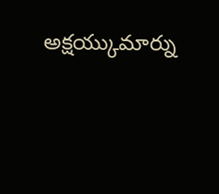అక్షయ్కుమార్ను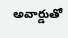అవార్డుతో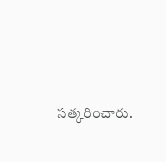సత్కరించారు.